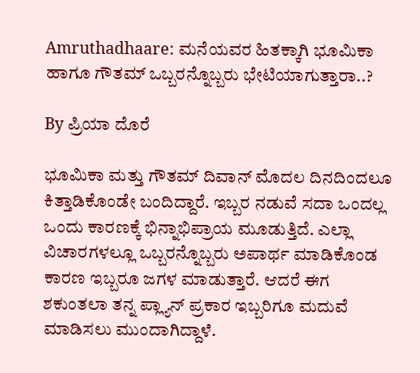Amruthadhaare: ಮನೆಯವರ ಹಿತಕ್ಕಾಗಿ ಭೂಮಿಕಾ ಹಾಗೂ ಗೌತಮ್ ಒಬ್ಬರನ್ನೊಬ್ಬರು ಭೇಟಿಯಾಗುತ್ತಾರಾ..?

By ಪ್ರಿಯಾ ದೊರೆ

ಭೂಮಿಕಾ ಮತ್ತು ಗೌತಮ್ ದಿವಾನ್ ಮೊದಲ ದಿನದಿಂದಲೂ ಕಿತ್ತಾಡಿಕೊಂಡೇ ಬಂದಿದ್ದಾರೆ. ಇಬ್ಬರ ನಡುವೆ ಸದಾ ಒಂದಲ್ಲ ಒಂದು ಕಾರಣಕ್ಕೆ ಭಿನ್ನಾಭಿಪ್ರಾಯ ಮೂಡುತ್ತಿದೆ. ಎಲ್ಲಾ ವಿಚಾರಗಳಲ್ಲೂ ಒಬ್ಬರನ್ನೊಬ್ಬರು ಅಪಾರ್ಥ ಮಾಡಿಕೊಂಡ ಕಾರಣ ಇಬ್ಬರೂ ಜಗಳ ಮಾಡುತ್ತಾರೆ. ಆದರೆ ಈಗ ಶಕುಂತಲಾ ತನ್ನ ಪ್ಲ್ಯಾನ್ ಪ್ರಕಾರ ಇಬ್ಬರಿಗೂ ಮದುವೆ ಮಾಡಿಸಲು ಮುಂದಾಗಿದ್ದಾಳೆ.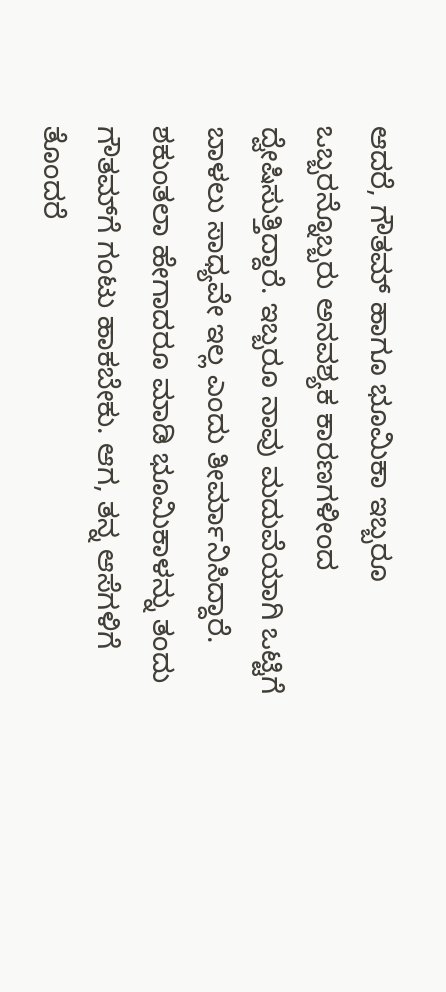ಆದರೆ, ಗೌತಮ್ ಹಾಗೂ ಭೂಮಿಕಾ ಇಬ್ಬರೂ ಒಬ್ಬರನ್ನೊಬ್ಬರು ಅನವಶ್ಯಕ ಕಾರಣಗಳೀಂದ ದ್ವೇಷಿಸುತ್ತಿದ್ದಾರೆ. ಇಬ್ಬರೂ ನಾವು ಮದುವೆಯಾಗಿ ಒಟ್ಟಿಗೆ ಬಾಳಲು ಸಾಧ್ಯವೇ ಇಲ್ಲ ಎಂದು ತೀರ್ಮಾನಿಸಿದ್ದಾರೆ. ಶಕುಂತಲಾ ಹೇಗಾದರೂ ಮಾಡಿ ಭೂಮಿಕಾಳನ್ನು ತಂದು ಗೌತಮ್‌ಗೆ ಗಂಟು ಹಾಕಬೇಕು. ಆಗ, ತನ್ನ ಆಸೆಗಳಿಗೆ ತೊಂದರೆ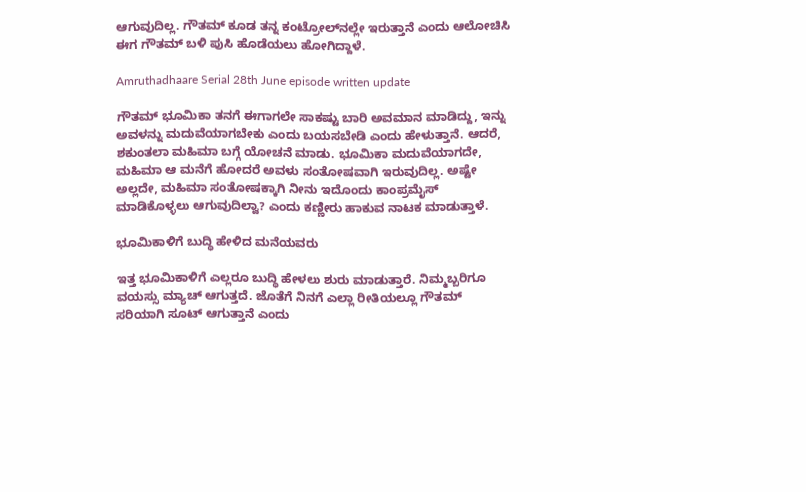ಆಗುವುದಿಲ್ಲ. ಗೌತಮ್ ಕೂಡ ತನ್ನ ಕಂಟ್ರೋಲ್‌ನಲ್ಲೇ ಇರುತ್ತಾನೆ ಎಂದು ಆಲೋಚಿಸಿ ಈಗ ಗೌತಮ್ ಬಳಿ ಪುಸಿ ಹೊಡೆಯಲು ಹೋಗಿದ್ದಾಳೆ.

Amruthadhaare Serial 28th June episode written update

ಗೌತಮ್ ಭೂಮಿಕಾ ತನಗೆ ಈಗಾಗಲೇ ಸಾಕಷ್ಟು ಬಾರಿ ಅವಮಾನ ಮಾಡಿದ್ದು, ಇನ್ನು ಅವಳನ್ನು ಮದುವೆಯಾಗಬೇಕು ಎಂದು ಬಯಸಬೇಡಿ ಎಂದು ಹೇಳುತ್ತಾನೆ. ಆದರೆ, ಶಕುಂತಲಾ ಮಹಿಮಾ ಬಗ್ಗೆ ಯೋಚನೆ ಮಾಡು. ಭೂಮಿಕಾ ಮದುವೆಯಾಗದೇ, ಮಹಿಮಾ ಆ ಮನೆಗೆ ಹೋದರೆ ಅವಳು ಸಂತೋಷವಾಗಿ ಇರುವುದಿಲ್ಲ. ಅಷ್ಟೇ ಅಲ್ಲದೇ, ಮಹಿಮಾ ಸಂತೋಷಕ್ಕಾಗಿ ನೀನು ಇದೊಂದು ಕಾಂಪ್ರಮೈಸ್ ಮಾಡಿಕೊಳ್ಳಲು ಆಗುವುದಿಲ್ವಾ? ಎಂದು ಕಣ್ಣೀರು ಹಾಕುವ ನಾಟಕ ಮಾಡುತ್ತಾಳೆ.

ಭೂಮಿಕಾಳಿಗೆ ಬುದ್ಧಿ ಹೇಳಿದ ಮನೆಯವರು

ಇತ್ತ ಭೂಮಿಕಾಳಿಗೆ ಎಲ್ಲರೂ ಬುದ್ಧಿ ಹೇಳಲು ಶುರು ಮಾಡುತ್ತಾರೆ. ನಿಮ್ಮಬ್ಬರಿಗೂ ವಯಸ್ಸು ಮ್ಯಾಚ್ ಆಗುತ್ತದೆ. ಜೊತೆಗೆ ನಿನಗೆ ಎಲ್ಲಾ ರೀತಿಯಲ್ಲೂ ಗೌತಮ್ ಸರಿಯಾಗಿ ಸೂಟ್ ಆಗುತ್ತಾನೆ ಎಂದು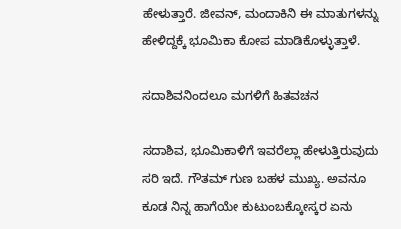ಹೇಳುತ್ತಾರೆ. ಜೀವನ್, ಮಂದಾಕಿನಿ ಈ ಮಾತುಗಳನ್ನು ಹೇಳಿದ್ದಕ್ಕೆ ಭೂಮಿಕಾ ಕೋಪ ಮಾಡಿಕೊಳ್ಳುತ್ತಾಳೆ.

ಸದಾಶಿವನಿಂದಲೂ ಮಗಳಿಗೆ ಹಿತವಚನ

ಸದಾಶಿವ, ಭೂಮಿಕಾಳಿಗೆ ಇವರೆಲ್ಲಾ ಹೇಳುತ್ತಿರುವುದು ಸರಿ ಇದೆ. ಗೌತಮ್ ಗುಣ ಬಹಳ ಮುಖ್ಯ. ಅವನೂ ಕೂಡ ನಿನ್ನ ಹಾಗೆಯೇ ಕುಟುಂಬಕ್ಕೋಸ್ಕರ ಏನು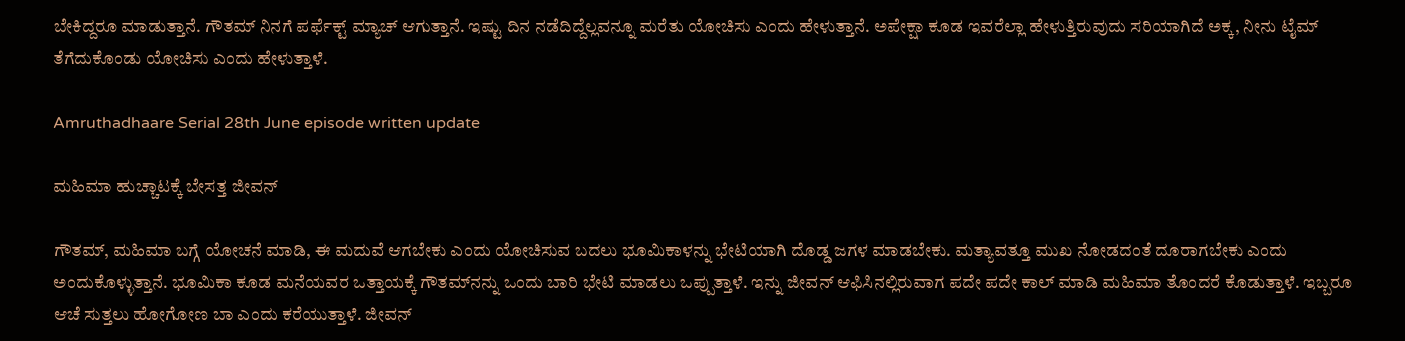ಬೇಕಿದ್ದರೂ ಮಾಡುತ್ತಾನೆ. ಗೌತಮ್ ನಿನಗೆ ಪರ್ಫೆಕ್ಟ್ ಮ್ಯಾಚ್ ಆಗುತ್ತಾನೆ. ಇಷ್ಟು ದಿನ ನಡೆದಿದ್ದೆಲ್ಲವನ್ನೂ ಮರೆತು ಯೋಚಿಸು ಎಂದು ಹೇಳುತ್ತಾನೆ. ಅಪೇಕ್ಷಾ ಕೂಡ ಇವರೆಲ್ಲಾ ಹೇಳುತ್ತಿರುವುದು ಸರಿಯಾಗಿದೆ ಅಕ್ಕ, ನೀನು ಟೈಮ್ ತೆಗೆದುಕೊಂಡು ಯೋಚಿಸು ಎಂದು ಹೇಳುತ್ತಾಳೆ.

Amruthadhaare Serial 28th June episode written update

ಮಹಿಮಾ ಹುಚ್ಚಾಟಕ್ಕೆ ಬೇಸತ್ತ ಜೀವನ್

ಗೌತಮ್, ಮಹಿಮಾ ಬಗ್ಗೆ ಯೋಚನೆ ಮಾಡಿ, ಈ ಮದುವೆ ಆಗಬೇಕು ಎಂದು ಯೋಚಿಸುವ ಬದಲು ಭೂಮಿಕಾಳನ್ನು ಭೇಟಿಯಾಗಿ ದೊಡ್ಡ ಜಗಳ ಮಾಡಬೇಕು. ಮತ್ಯಾವತ್ತೂ ಮುಖ ನೋಡದಂತೆ ದೂರಾಗಬೇಕು ಎಂದು ಅಂದುಕೊಳ್ಳುತ್ತಾನೆ. ಭೂಮಿಕಾ ಕೂಡ ಮನೆಯವರ ಒತ್ತಾಯಕ್ಕೆ ಗೌತಮ್‌ನನ್ನು ಒಂದು ಬಾರಿ ಭೇಟಿ ಮಾಡಲು ಒಪ್ಪುತ್ತಾಳೆ. ಇನ್ನು ಜೀವನ್‌ ಆಫಿಸಿನಲ್ಲಿರುವಾಗ ಪದೇ ಪದೇ ಕಾಲ್ ಮಾಡಿ ಮಹಿಮಾ ತೊಂದರೆ ಕೊಡುತ್ತಾಳೆ. ಇಬ್ಬರೂ ಆಚೆ ಸುತ್ತಲು ಹೋಗೋಣ ಬಾ ಎಂದು ಕರೆಯುತ್ತಾಳೆ. ಜೀವನ್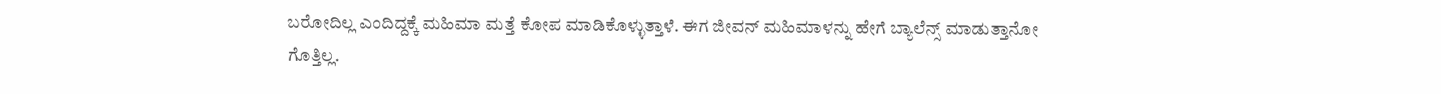ಬರೋದಿಲ್ಲ ಎಂದಿದ್ದಕ್ಕೆ ಮಹಿಮಾ ಮತ್ತೆ ಕೋಪ ಮಾಡಿಕೊಳ್ಳುತ್ತಾಳೆ. ಈಗ ಜೀವನ್ ಮಹಿಮಾಳನ್ನು ಹೇಗೆ ಬ್ಯಾಲೆನ್ಸ್ ಮಾಡುತ್ತಾನೋ ಗೊತ್ತಿಲ್ಲ.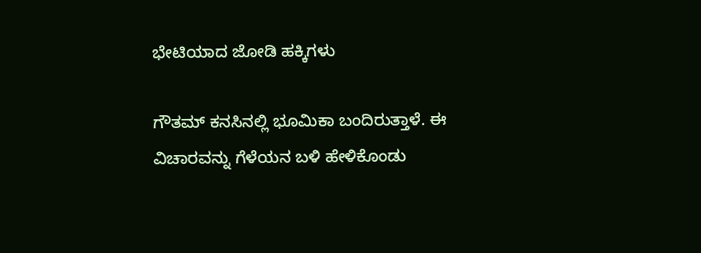ಭೇಟಿಯಾದ ಜೋಡಿ ಹಕ್ಕಿಗಳು

ಗೌತಮ್ ಕನಸಿನಲ್ಲಿ ಭೂಮಿಕಾ ಬಂದಿರುತ್ತಾಳೆ. ಈ ವಿಚಾರವನ್ನು ಗೆಳೆಯನ ಬಳಿ ಹೇಳಿಕೊಂಡು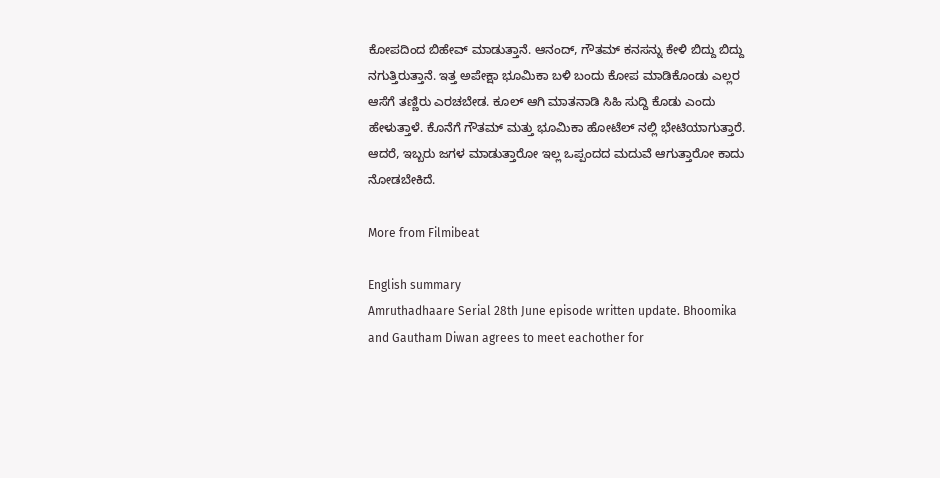ಕೋಪದಿಂದ ಬಿಹೇವ್ ಮಾಡುತ್ತಾನೆ. ಆನಂದ್, ಗೌತಮ್ ಕನಸನ್ನು ಕೇಳಿ ಬಿದ್ದು ಬಿದ್ದು ನಗುತ್ತಿರುತ್ತಾನೆ. ಇತ್ತ ಅಪೇಕ್ಷಾ ಭೂಮಿಕಾ ಬಳಿ ಬಂದು ಕೋಪ ಮಾಡಿಕೊಂಡು ಎಲ್ಲರ ಆಸೆಗೆ ತಣ್ಣಿರು ಎರಚಬೇಡ. ಕೂಲ್ ಆಗಿ ಮಾತನಾಡಿ ಸಿಹಿ ಸುದ್ದಿ ಕೊಡು ಎಂದು ಹೇಳುತ್ತಾಳೆ. ಕೊನೆಗೆ ಗೌತಮ್ ಮತ್ತು ಭೂಮಿಕಾ ಹೋಟೆಲ್ ನಲ್ಲಿ ಭೇಟಿಯಾಗುತ್ತಾರೆ. ಆದರೆ, ಇಬ್ಬರು ಜಗಳ ಮಾಡುತ್ತಾರೋ ಇಲ್ಲ ಒಪ್ಪಂದದ ಮದುವೆ ಆಗುತ್ತಾರೋ ಕಾದು ನೋಡಬೇಕಿದೆ.

More from Filmibeat

English summary
Amruthadhaare Serial 28th June episode written update. Bhoomika and Gautham Diwan agrees to meet eachother for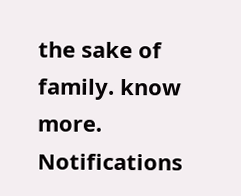the sake of family. know more.
Notifications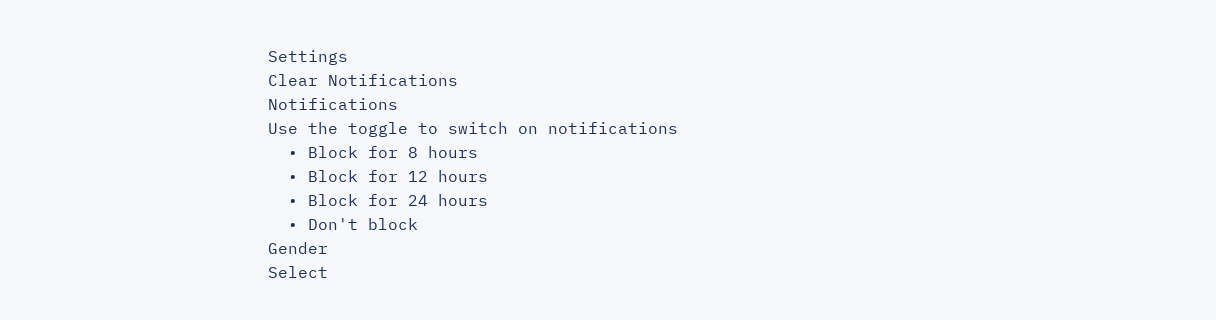Settings
Clear Notifications
Notifications
Use the toggle to switch on notifications
  • Block for 8 hours
  • Block for 12 hours
  • Block for 24 hours
  • Don't block
Gender
Select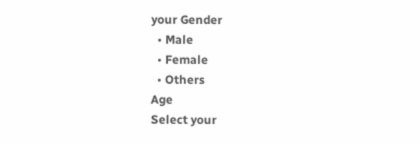your Gender
  • Male
  • Female
  • Others
Age
Select your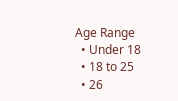Age Range
  • Under 18
  • 18 to 25
  • 26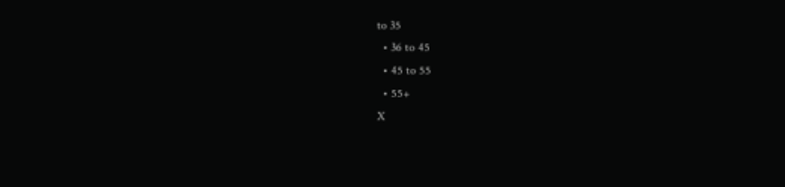to 35
  • 36 to 45
  • 45 to 55
  • 55+
X